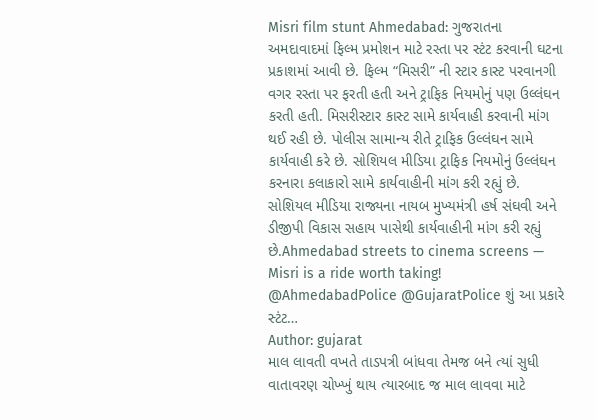Misri film stunt Ahmedabad: ગુજરાતના અમદાવાદમાં ફિલ્મ પ્રમોશન માટે રસ્તા પર સ્ટંટ કરવાની ઘટના પ્રકાશમાં આવી છે. ફિલ્મ “મિસરી” ની સ્ટાર કાસ્ટ પરવાનગી વગર રસ્તા પર ફરતી હતી અને ટ્રાફિક નિયમોનું પણ ઉલ્લંઘન કરતી હતી. મિસરીસ્ટાર કાસ્ટ સામે કાર્યવાહી કરવાની માંગ થઈ રહી છે. પોલીસ સામાન્ય રીતે ટ્રાફિક ઉલ્લંઘન સામે કાર્યવાહી કરે છે. સોશિયલ મીડિયા ટ્રાફિક નિયમોનું ઉલ્લંઘન કરનારા કલાકારો સામે કાર્યવાહીની માંગ કરી રહ્યું છે. સોશિયલ મીડિયા રાજ્યના નાયબ મુખ્યમંત્રી હર્ષ સંઘવી અને ડીજીપી વિકાસ સહાય પાસેથી કાર્યવાહીની માંગ કરી રહ્યું છે.Ahmedabad streets to cinema screens — Misri is a ride worth taking! @AhmedabadPolice @GujaratPolice શું આ પ્રકારે સ્ટંટ…
Author: gujarat
માલ લાવતી વખતે તાડપત્રી બાંધવા તેમજ બને ત્યાં સુધી વાતાવરણ ચોખ્ખું થાય ત્યારબાદ જ માલ લાવવા માટે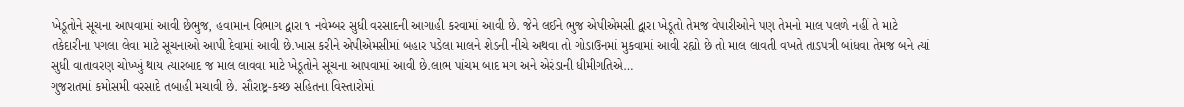ખેડૂતોને સૂચના આપવામાં આવી છેભુજ, હવામાન વિભાગ દ્વારા ૧ નવેમ્બર સુધી વરસાદની આગાહી કરવામાં આવી છે. જેને લઈને ભુજ એપીએમસી દ્વારા ખેડૂતો તેમજ વેપારીઓને પણ તેમનો માલ પલળે નહીં તે માટે તકેદારીના પગલા લેવા માટે સૂચનાઓ આપી દેવામાં આવી છે.ખાસ કરીને એપીએમસીમાં બહાર પડેલા માલને શેડની નીચે અથવા તો ગોડાઉનમાં મુકવામાં આવી રહ્યો છે તો માલ લાવતી વખતે તાડપત્રી બાંધવા તેમજ બને ત્યાં સુધી વાતાવરણ ચોખ્ખું થાય ત્યારબાદ જ માલ લાવવા માટે ખેડૂતોને સૂચના આપવામાં આવી છે.લાભ પાંચમ બાદ મગ અને એરંડાની ધીમીગતિએ…
ગુજરાતમાં કમોસમી વરસાદે તબાહી મચાવી છે. સૌરાષ્ટ્ર-કચ્છ સહિતના વિસ્તારોમાં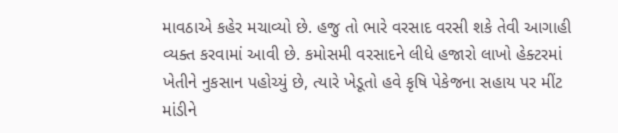માવઠાએ કહેર મચાવ્યો છે. હજુ તો ભારે વરસાદ વરસી શકે તેવી આગાહી વ્યક્ત કરવામાં આવી છે. કમોસમી વરસાદને લીધે હજારો લાખો હેક્ટરમાં ખેતીને નુકસાન પહોચ્યું છે, ત્યારે ખેડૂતો હવે કૃષિ પેકેજના સહાય પર મીંટ માંડીને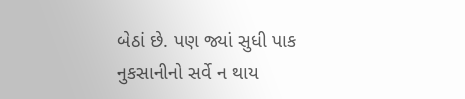બેઠાં છે. પણ જ્યાં સુધી પાક નુકસાનીનો સર્વે ન થાય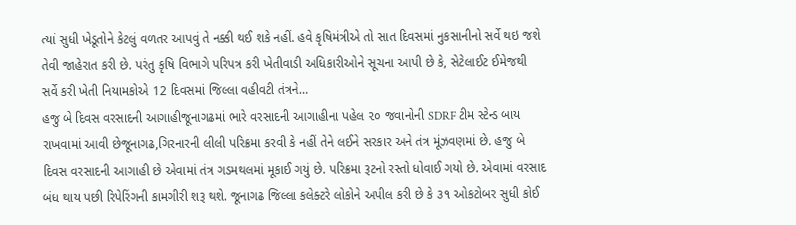ત્યાં સુધી ખેડૂતોને કેટલું વળતર આપવું તે નક્કી થઈ શકે નહીં. હવે કૃષિમંત્રીએ તો સાત દિવસમાં નુકસાનીનો સર્વે થઇ જશે તેવી જાહેરાત કરી છે. પરંતુ કૃષિ વિભાગે પરિપત્ર કરી ખેતીવાડી અધિકારીઓને સૂચના આપી છે કે, સેટેલાઈટ ઈમેજથી સર્વે કરી ખેતી નિયામકોએ 12 દિવસમાં જિલ્લા વહીવટી તંત્રને…
હજુ બે દિવસ વરસાદની આગાહીજૂનાગઢમાં ભારે વરસાદની આગાહીના પહેલ ૨૦ જવાનોની SDRF ટીમ સ્ટેન્ડ બાય રાખવામાં આવી છેજૂનાગઢ,ગિરનારની લીલી પરિક્રમા કરવી કે નહીં તેને લઈને સરકાર અને તંત્ર મૂંઝવણમાં છે. હજુ બે દિવસ વરસાદની આગાહી છે એવામાં તંત્ર ગડમથલમાં મૂકાઈ ગયું છે. પરિક્રમા રૂટનો રસ્તો ધોવાઈ ગયો છે. એવામાં વરસાદ બંધ થાય પછી રિપેરિંગની કામગીરી શરૂ થશે. જૂનાગઢ જિલ્લા કલેક્ટરે લોકોને અપીલ કરી છે કે ૩૧ ઓકટોબર સુધી કોઈ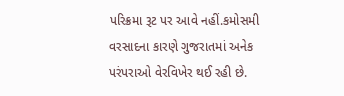પરિક્રમા રૂટ પર આવે નહીં.કમોસમી વરસાદના કારણે ગુજરાતમાં અનેક પરંપરાઓ વેરવિખેર થઈ રહી છે.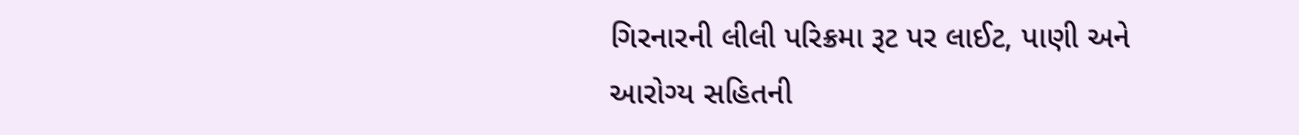ગિરનારની લીલી પરિક્રમા રૂટ પર લાઈટ, પાણી અને આરોગ્ય સહિતની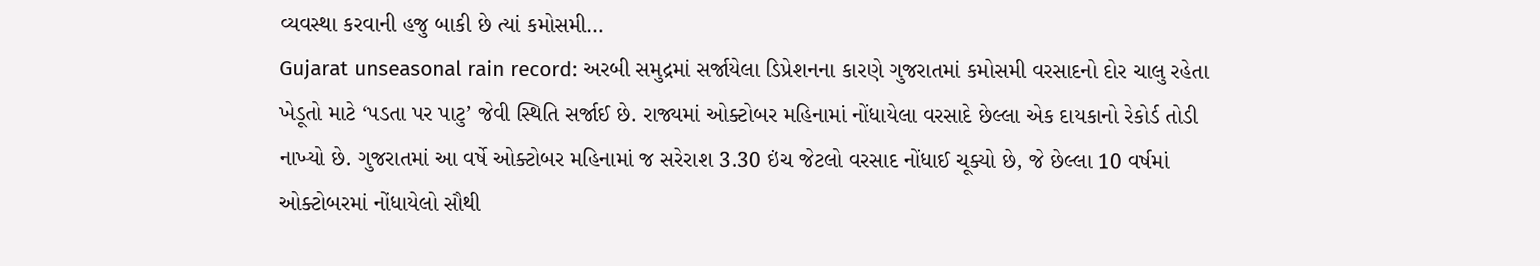વ્યવસ્થા કરવાની હજુ બાકી છે ત્યાં કમોસમી…
Gujarat unseasonal rain record: અરબી સમુદ્રમાં સર્જાયેલા ડિપ્રેશનના કારણે ગુજરાતમાં કમોસમી વરસાદનો દોર ચાલુ રહેતા ખેડૂતો માટે ‘પડતા પર પાટુ’ જેવી સ્થિતિ સર્જાઈ છે. રાજ્યમાં ઓક્ટોબર મહિનામાં નોંધાયેલા વરસાદે છેલ્લા એક દાયકાનો રેકોર્ડ તોડી નાખ્યો છે. ગુજરાતમાં આ વર્ષે ઓક્ટોબર મહિનામાં જ સરેરાશ 3.30 ઇંચ જેટલો વરસાદ નોંધાઈ ચૂક્યો છે, જે છેલ્લા 10 વર્ષમાં ઓક્ટોબરમાં નોંધાયેલો સૌથી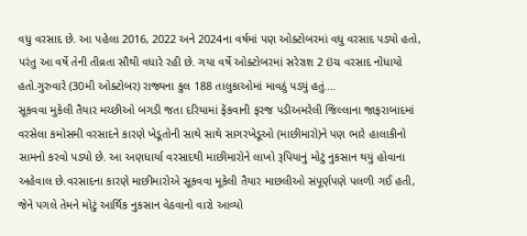વધુ વરસાદ છે. આ પહેલા 2016, 2022 અને 2024ના વર્ષમાં પણ ઓક્ટોબરમાં વધુ વરસાદ પડ્યો હતો, પરંતુ આ વર્ષે તેની તીવ્રતા સૌથી વધારે રહી છે. ગયા વર્ષે ઓક્ટોબરમાં સરેરાશ 2 ઇંચ વરસાદ નોંધાયો હતો.ગુરુવારે (30મી ઓક્ટોબર) રાજ્યના કુલ 188 તાલુકાઓમાં માવઠું પડ્યું હતું.…
સૂકવવા મુકેલી તૈયાર મચ્છીઓ બગડી જતા દરિયામાં ફેંકવાની ફરજ પડીઅમરેલી જિલ્લાના જાફરાબાદમાં વરસેલા કમોસમી વરસાદને કારણે ખેડૂતોની સાથે સાથે સાગરખેડૂઓ (માછીમારો)ને પણ ભારે હાલાકીનો સામનો કરવો પડ્યો છે. આ અણધાર્યા વરસાદથી માછીમારોને લાખો રૂપિયાનું મોટું નુકસાન થયું હોવાના અહેવાલ છે.વરસાદના કારણે માછીમારોએ સૂકવવા મૂકેલી તૈયાર માછલીઓ સંપૂર્ણપણે પલળી ગઈ હતી, જેને પગલે તેમને મોટું આર્થિક નુકસાન વેઠવાનો વારો આવ્યો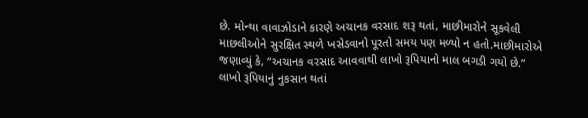છે. મોન્થા વાવાઝોડાને કારણે અચાનક વરસાદ શરૂ થતાં, માછીમારોને સૂકવેલી માછલીઓને સુરક્ષિત સ્થળે ખસેડવાનો પૂરતો સમય પણ મળ્યો ન હતો.માછીમારોએ જણાવ્યું કે, “અચાનક વરસાદ આવવાથી લાખો રૂપિયાનો માલ બગડી ગયો છે.” લાખો રૂપિયાનું નુકસાન થતાં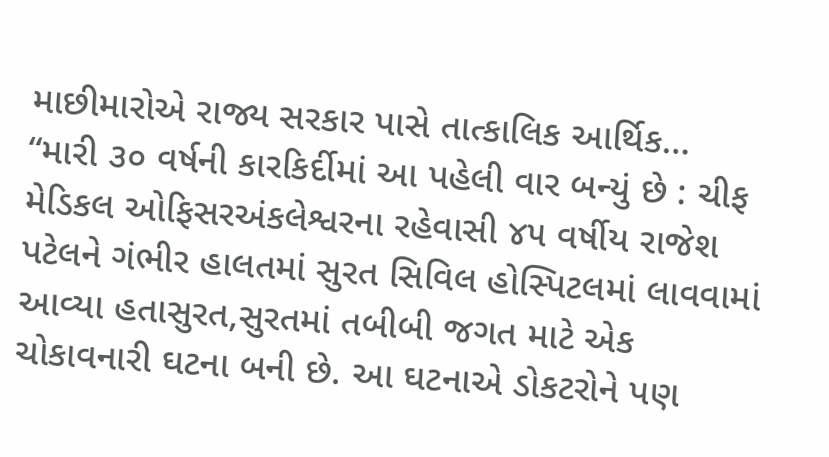માછીમારોએ રાજ્ય સરકાર પાસે તાત્કાલિક આર્થિક…
“મારી ૩૦ વર્ષની કારકિર્દીમાં આ પહેલી વાર બન્યું છે : ચીફ મેડિકલ ઓફિસરઅંકલેશ્વરના રહેવાસી ૪૫ વર્ષીય રાજેશ પટેલને ગંભીર હાલતમાં સુરત સિવિલ હોસ્પિટલમાં લાવવામાં આવ્યા હતાસુરત,સુરતમાં તબીબી જગત માટે એક ચોકાવનારી ઘટના બની છે. આ ઘટનાએ ડોકટરોને પણ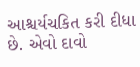આશ્ચર્યચકિત કરી દીધા છે. એવો દાવો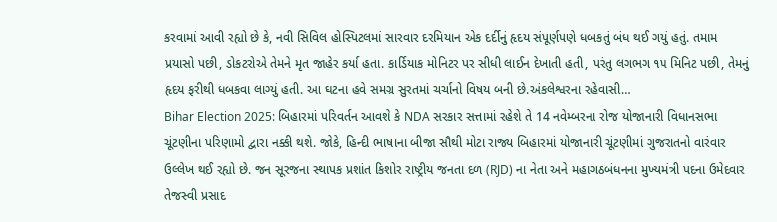કરવામાં આવી રહ્યો છે કે, નવી સિવિલ હોસ્પિટલમાં સારવાર દરમિયાન એક દર્દીનું હૃદય સંપૂર્ણપણે ધબકતું બંધ થઈ ગયું હતું. તમામ પ્રયાસો પછી, ડોકટરોએ તેમને મૃત જાહેર કર્યા હતા. કાર્ડિયાક મોનિટર પર સીધી લાઈન દેખાતી હતી, પરંતુ લગભગ ૧૫ મિનિટ પછી, તેમનું હૃદય ફરીથી ધબકવા લાગ્યું હતી. આ ઘટના હવે સમગ્ર સુરતમાં ચર્ચાનો વિષય બની છે.અંકલેશ્વરના રહેવાસી…
Bihar Election 2025: બિહારમાં પરિવર્તન આવશે કે NDA સરકાર સત્તામાં રહેશે તે 14 નવેમ્બરના રોજ યોજાનારી વિધાનસભા ચૂંટણીના પરિણામો દ્વારા નક્કી થશે. જોકે, હિન્દી ભાષાના બીજા સૌથી મોટા રાજ્ય બિહારમાં યોજાનારી ચૂંટણીમાં ગુજરાતનો વારંવાર ઉલ્લેખ થઈ રહ્યો છે. જન સૂરજના સ્થાપક પ્રશાંત કિશોર રાષ્ટ્રીય જનતા દળ (RJD) ના નેતા અને મહાગઠબંધનના મુખ્યમંત્રી પદના ઉમેદવાર તેજસ્વી પ્રસાદ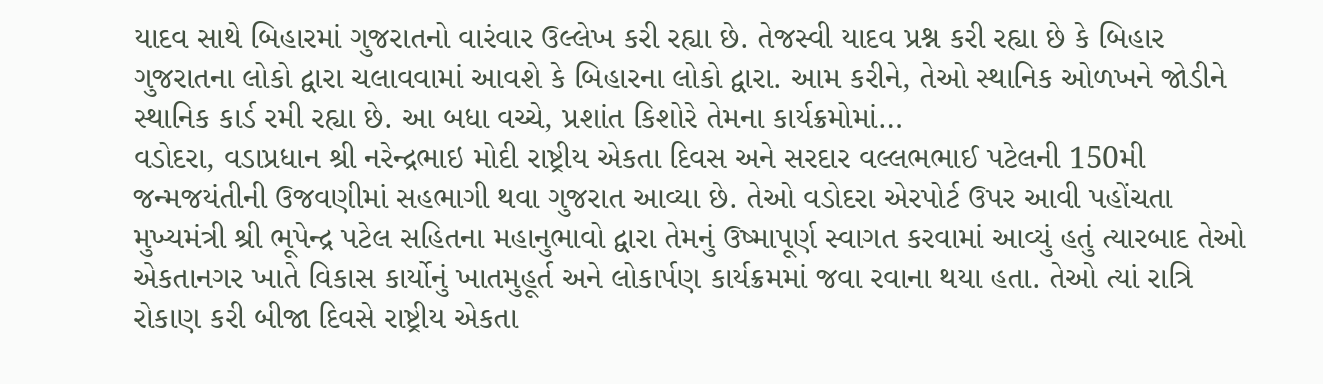યાદવ સાથે બિહારમાં ગુજરાતનો વારંવાર ઉલ્લેખ કરી રહ્યા છે. તેજસ્વી યાદવ પ્રશ્ન કરી રહ્યા છે કે બિહાર ગુજરાતના લોકો દ્વારા ચલાવવામાં આવશે કે બિહારના લોકો દ્વારા. આમ કરીને, તેઓ સ્થાનિક ઓળખને જોડીને સ્થાનિક કાર્ડ રમી રહ્યા છે. આ બધા વચ્ચે, પ્રશાંત કિશોરે તેમના કાર્યક્રમોમાં…
વડોદરા, વડાપ્રધાન શ્રી નરેન્દ્રભાઇ મોદી રાષ્ટ્રીય એકતા દિવસ અને સરદાર વલ્લભભાઈ પટેલની 150મી જન્મજયંતીની ઉજવણીમાં સહભાગી થવા ગુજરાત આવ્યા છે. તેઓ વડોદરા એરપોર્ટ ઉપર આવી પહોંચતા મુખ્યમંત્રી શ્રી ભૂપેન્દ્ર પટેલ સહિતના મહાનુભાવો દ્વારા તેમનું ઉષ્માપૂર્ણ સ્વાગત કરવામાં આવ્યું હતું ત્યારબાદ તેઓ એકતાનગર ખાતે વિકાસ કાર્યોનું ખાતમુહૂર્ત અને લોકાર્પણ કાર્યક્રમમાં જવા રવાના થયા હતા. તેઓ ત્યાં રાત્રિ રોકાણ કરી બીજા દિવસે રાષ્ટ્રીય એકતા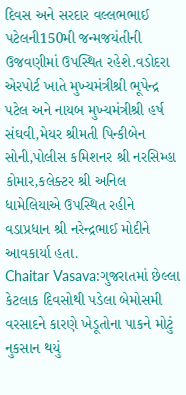દિવસ અને સરદાર વલ્લભભાઈ પટેલની150મી જન્મજયંતીની ઉજવણીમાં ઉપસ્થિત રહેશે.વડોદરા એરપોર્ટ ખાતે મુખ્યમંત્રીશ્રી ભૂપેન્દ્ર પટેલ અને નાયબ મુખ્યમંત્રીશ્રી હર્ષ સંઘવી,મેયર શ્રીમતી પિન્કીબેન સોની,પોલીસ કમિશનર શ્રી નરસિમ્હા કોમાર,કલેક્ટર શ્રી અનિલ ધામેલિયાએ ઉપસ્થિત રહીને વડાપ્રધાન શ્રી નરેન્દ્રભાઈ મોદીને આવકાર્યા હતા.
Chaitar Vasava:ગુજરાતમાં છેલ્લા કેટલાક દિવસોથી પડેલા બેમોસમી વરસાદને કારણે ખેડૂતોના પાકને મોટું નુકસાન થયું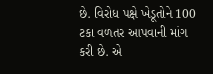છે. વિરોધ પક્ષે ખેડૂતોને 100 ટકા વળતર આપવાની માંગ કરી છે. એ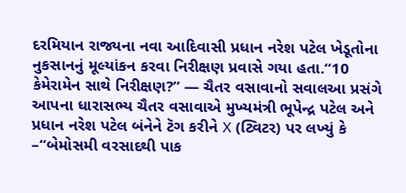દરમિયાન રાજ્યના નવા આદિવાસી પ્રધાન નરેશ પટેલ ખેડૂતોના નુકસાનનું મૂલ્યાંકન કરવા નિરીક્ષણ પ્રવાસે ગયા હતા.“10 કેમેરામેન સાથે નિરીક્ષણ?” — ચૈતર વસાવાનો સવાલઆ પ્રસંગે આપના ધારાસભ્ય ચૈતર વસાવાએ મુખ્યમંત્રી ભૂપેન્દ્ર પટેલ અને પ્રધાન નરેશ પટેલ બંનેને ટૅગ કરીને X (ટ્વિટર) પર લખ્યું કે –“બેમોસમી વરસાદથી પાક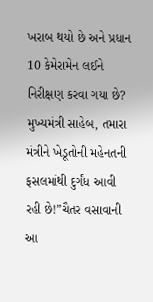ખરાબ થયો છે અને પ્રધાન 10 કેમેરામેન લઈને નિરીક્ષણ કરવા ગયા છે? મુખ્યમંત્રી સાહેબ, તમારા મંત્રીને ખેડૂતોની મહેનતની ફસલમાંથી દુર્ગંધ આવી રહી છે!”ચૈતર વસાવાની આ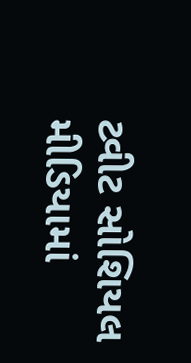ટ્વીટ સોશિયલ મીડિયામાં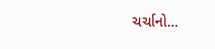ચર્ચાનો…